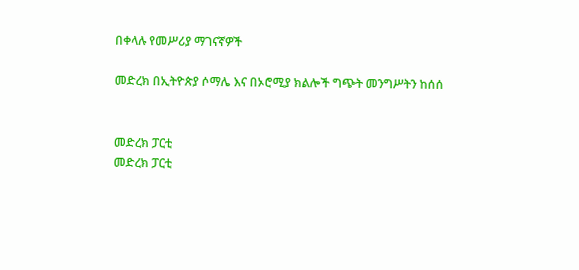በቀላሉ የመሥሪያ ማገናኛዎች

መድረክ በኢትዮጵያ ሶማሌ እና በኦሮሚያ ክልሎች ግጭት መንግሥትን ከሰሰ


መድረክ ፓርቲ
መድረክ ፓርቲ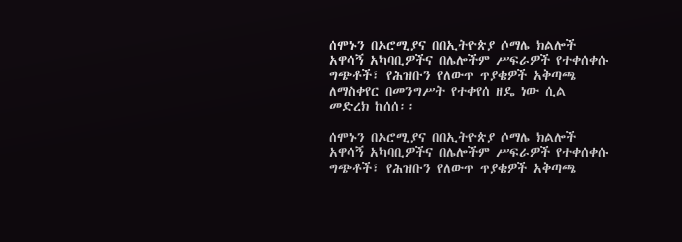ሰሞኑን በኦሮሚያና በበኢትዮጵያ ሶማሌ ክልሎች አዋሳኝ አካባቢዎችና በሌሎችም ሥፍራዎች የተቀሰቀሱ ግጭቶች፣ የሕዝቡን የለውጥ ጥያቄዎች አቅጣጫ ለማስቀየር በመንግሥት የተቀየሰ ዘዴ ነው ሲል መድረክ ከሰሰ፡፡

ሰሞኑን በኦሮሚያና በበኢትዮጵያ ሶማሌ ክልሎች አዋሳኝ አካባቢዎችና በሌሎችም ሥፍራዎች የተቀሰቀሱ ግጭቶች፣ የሕዝቡን የለውጥ ጥያቄዎች አቅጣጫ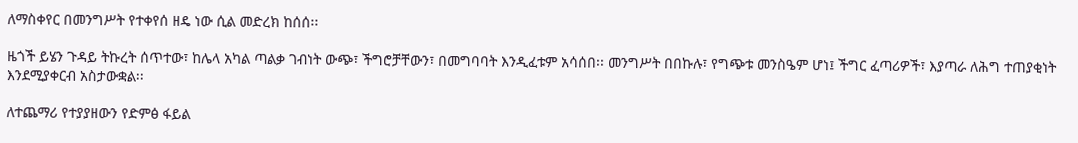ለማስቀየር በመንግሥት የተቀየሰ ዘዴ ነው ሲል መድረክ ከሰሰ፡፡

ዜጎች ይሄን ጉዳይ ትኩረት ሰጥተው፣ ከሌላ አካል ጣልቃ ገብነት ውጭ፣ ችግሮቻቸውን፣ በመግባባት እንዲፈቱም አሳሰበ፡፡ መንግሥት በበኩሉ፣ የግጭቱ መንስዔም ሆነ፤ ችግር ፈጣሪዎች፣ እያጣራ ለሕግ ተጠያቂነት እንደሚያቀርብ አስታውቋል፡፡

ለተጨማሪ የተያያዘውን የድምፅ ፋይል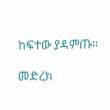ከፍተው ያዳምጡ።

መድረክ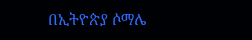በኢትዮጵያ ሶማሌ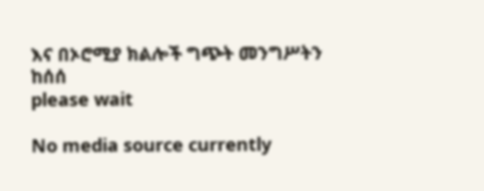እና በኦሮሚያ ክልሎች ግጭት መንግሥትን ከሰሰ
please wait

No media source currently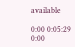available

0:00 0:05:29 0:00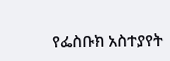የፌስቡክ አስተያየት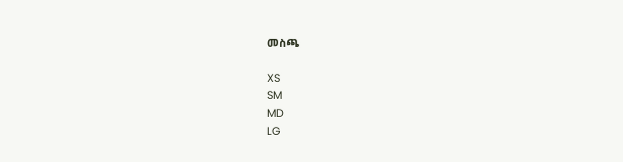መስጫ

XS
SM
MD
LG